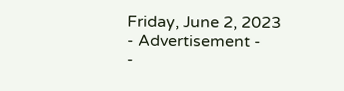Friday, June 2, 2023
- Advertisement -
-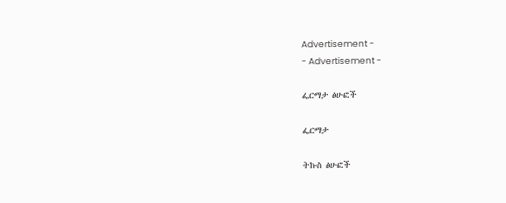Advertisement -
- Advertisement -

ፌርማታ ፅሁፎች

ፌርማታ

ትኩስ ፅሁፎች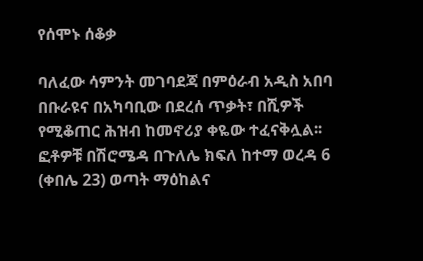የሰሞኑ ሰቆቃ

ባለፈው ሳምንት መገባደጃ በምዕራብ አዲስ አበባ በቡራዩና በአካባቢው በደረሰ ጥቃት፣ በሺዎች የሚቆጠር ሕዝብ ከመኖሪያ ቀዬው ተፈናቅሏል፡፡ ፎቶዎቹ በሽሮሜዳ በጉለሌ ክፍለ ከተማ ወረዳ 6 (ቀበሌ 23) ወጣት ማዕከልና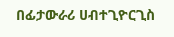በፊታውራሪ ሀብተጊዮርጊስ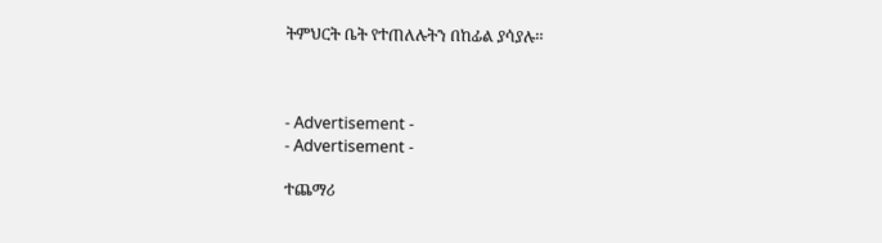ትምህርት ቤት የተጠለሉትን በከፊል ያሳያሉ፡፡



- Advertisement -
- Advertisement -

ተጨማሪ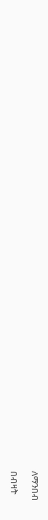ለማንበብ

በብዛት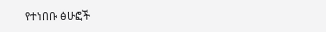የተነበቡ ፅሁፎች